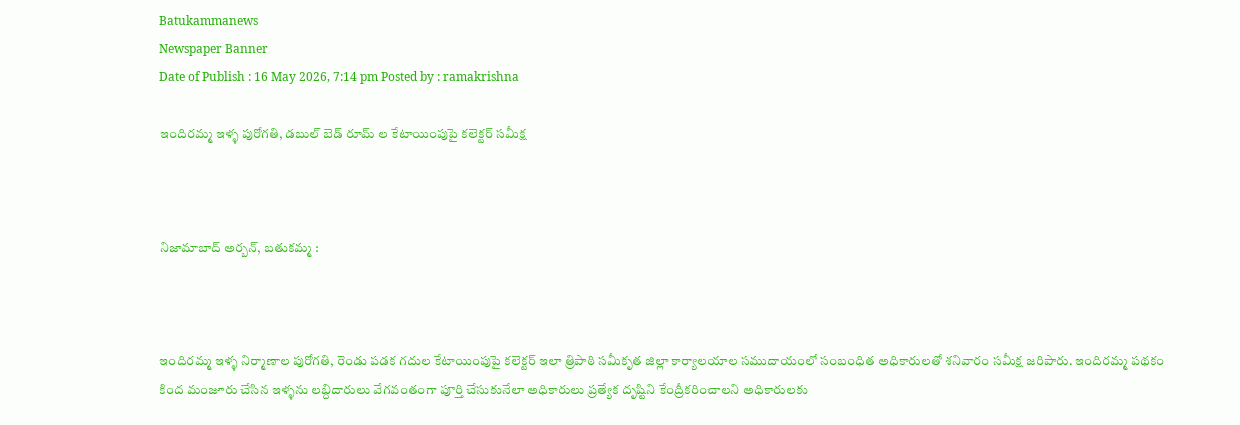Batukammanews
Newspaper Banner
Date of Publish : 16 May 2026, 7:14 pm Posted by : ramakrishna

ఇందిరమ్మ ఇళ్ళ పురోగతి, డబుల్ బెడ్ రూమ్ ల కేటాయింపుపై కలెక్టర్ సమీక్ష



నిజామాబాద్ అర్బన్, బతుకమ్మ :



ఇందిరమ్మ ఇళ్ళ నిర్మాణాల పురోగతి, రెండు పడక గదుల కేటాయింపుపై కలెక్టర్ ఇలా త్రిపాఠి సమీకృత జిల్లా కార్యాలయాల సముదాయంలో సంబంధిత అధికారులతో శనివారం సమీక్ష జరిపారు. ఇందిరమ్మ పథకం కింద మంజూరు చేసిన ఇళ్ళను లబ్దిదారులు వేగవంతంగా పూర్తి చేసుకునేలా అధికారులు ప్రత్యేక దృష్టిని కేంద్రీకరించాలని అధికారులకు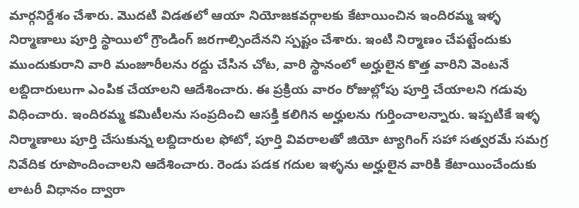మార్గనిర్దేశం చేశారు. మొదటి విడతలో ఆయా నియోజకవర్గాలకు కేటాయించిన ఇందిరమ్మ ఇళ్ళ నిర్మాణాలు పూర్తి స్థాయిలో గ్రౌండింగ్ జరగాల్సిందేనని స్పష్టం చేశారు. ఇంటి నిర్మాణం చేపట్టేందుకు ముందుకురాని వారి మంజూరీలను రద్దు చేసిన చోట, వారి స్థానంలో అర్హులైన కొత్త వారిని వెంటనే లబ్దిదారులుగా ఎంపిక చేయాలని ఆదేశించారు. ఈ ప్రక్రియ వారం రోజుల్లోపు పూర్తి చేయాలని గడువు విధించారు. ఇందిరమ్మ కమిటీలను సంప్రదించి ఆసక్తి కలిగిన అర్హులను గుర్తించాలన్నారు. ఇప్పటికే ఇళ్ళ నిర్మాణాలు పూర్తి చేసుకున్న లబ్దిదారుల ఫోటో, పూర్తి వివరాలతో జియో ట్యాగింగ్ సహా సత్వరమే సమగ్ర నివేదిక రూపొందించాలని ఆదేశించారు. రెండు పడక గదుల ఇళ్ళను అర్హులైన వారికి కేటాయించేందుకు లాటరీ విధానం ద్వారా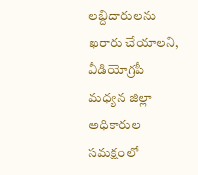లబ్దిదారులను ఖరారు చేయాలని, వీడియోగ్రపీ మధ్యన జిల్లా అధికారుల సమక్షంలో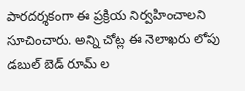పారదర్శకంగా ఈ ప్రక్రియ నిర్వహించాలని సూచించారు. అన్ని చోట్ల ఈ నెలాఖరు లోపు డబుల్ బెడ్ రూమ్ ల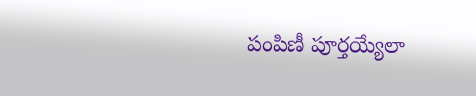పంపిణీ పూర్తయ్యేలా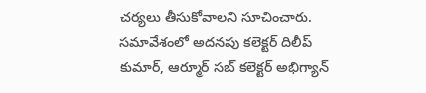చర్యలు తీసుకోవాలని సూచించారు. సమావేశంలో అదనపు కలెక్టర్ దిలీప్ కుమార్, ఆర్మూర్ సబ్ కలెక్టర్ అభిగ్యాన్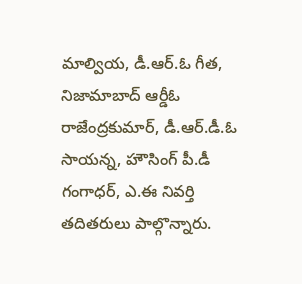మాల్వియ, డీ.ఆర్.ఓ గీత, నిజామాబాద్ ఆర్డీఓ రాజేంద్రకుమార్, డీ.ఆర్.డీ.ఓ సాయన్న, హౌసింగ్ పీ.డీ గంగాధర్, ఎ.ఈ నివర్తి తదితరులు పాల్గొన్నారు.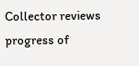Collector reviews progress of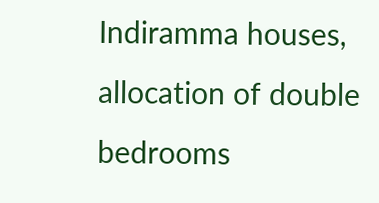Indiramma houses, allocation of double bedrooms